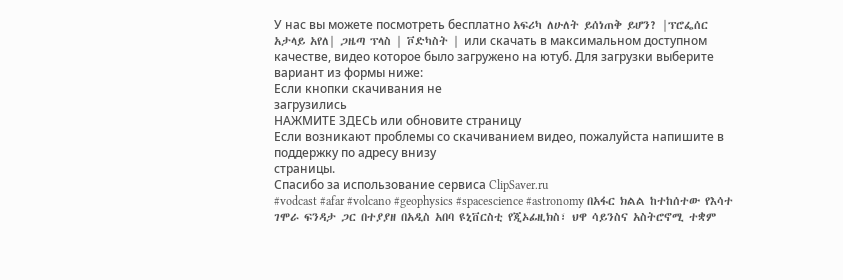У нас вы можете посмотреть бесплатно አፍሪካ ለሁለት ይሰነጠቅ ይሆን? |ፕሮፌሰር አታላይ አየለ| ጋዜጣ ፕላስ | ቮድካስት | или скачать в максимальном доступном качестве, видео которое было загружено на ютуб. Для загрузки выберите вариант из формы ниже:
Если кнопки скачивания не
загрузились
НАЖМИТЕ ЗДЕСЬ или обновите страницу
Если возникают проблемы со скачиванием видео, пожалуйста напишите в поддержку по адресу внизу
страницы.
Спасибо за использование сервиса ClipSaver.ru
#vodcast #afar #volcano #geophysics #spacescience #astronomy በአፋር ክልል ከተከሰተው የእሳተ ገሞራ ፍንዳታ ጋር በተያያዘ በአዲስ አበባ ዩኒቨርስቲ የጂኦፊዚክስ፣ ህዋ ሳይንስና አስትሮኖሚ ተቋም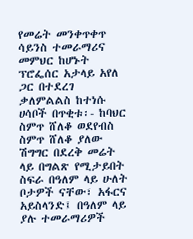የመሬት መንቀጥቀጥ ሳይንስ ተመራማሪና መምህር ከሆኑት ፕሮፌሰር አታላይ አየለ ጋር በተደረገ ቃለምልልስ ከተነሱ ሀሳቦች በጥቂቱ፡- ከባህር ስምጥ ሸለቆ ወደየብስ ስምጥ ሸለቆ ያለው ሽግግር በደረቅ መሬት ላይ በግልጽ የሚታይበት ስፍራ በዓለም ላይ ሁለት ቦታዎች ናቸው፣ አፋርና አይስላንድ፤ በዓለም ላይ ያሉ ተመራማሪዎች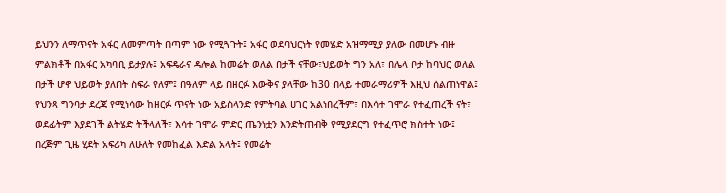ይህንን ለማጥናት አፋር ለመምጣት በጣም ነው የሚጓጉት፤ አፋር ወደባህርነት የመሄድ አዝማሚያ ያለው በመሆኑ ብዙ ምልክቶች በአፋር አካባቢ ይታያሉ፤ አፍዴራና ዳሎል ከመሬት ወለል በታች ናቸው፣ህይወት ግን አለ፣ በሌላ ቦታ ከባህር ወለል በታች ሆኖ ህይወት ያለበት ስፍራ የለም፤ በዓለም ላይ በዘርፉ እውቅና ያላቸው ከ30 በላይ ተመራማሪዎች እዚህ ሰልጠነዋል፤ የህንጻ ግንባታ ደረጃ የሚነሳው ከዘርፉ ጥናት ነው አይስላንድ የምትባል ሀገር አልነበረችም፣ በእሳተ ገሞራ የተፈጠረች ናት፣ ወደፊትም እያደገች ልትሄድ ትችላለች፣ እሳተ ገሞራ ምድር ጤንነቷን እንድትጠብቅ የሚያደርግ የተፈጥሮ ክስተት ነው፤ በረጅም ጊዜ ሂደት አፍሪካ ለሁለት የመከፈል እድል አላት፤ የመሬት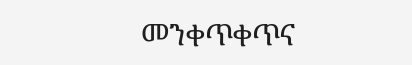መንቀጥቀጥና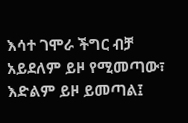እሳተ ገሞራ ችግር ብቻ አይደለም ይዞ የሚመጣው፣ እድልም ይዞ ይመጣል፤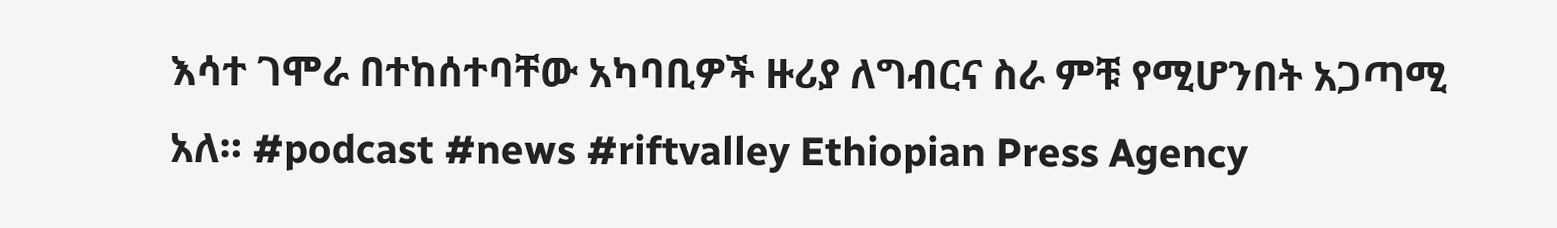እሳተ ገሞራ በተከሰተባቸው አካባቢዎች ዙሪያ ለግብርና ስራ ምቹ የሚሆንበት አጋጣሚ አለ። #podcast #news #riftvalley Ethiopian Press Agency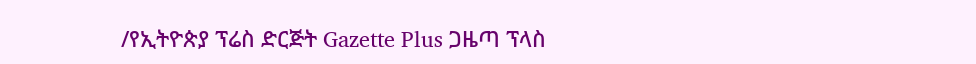/የኢትዮጵያ ፕሬስ ድርጅት Gazette Plus ጋዜጣ ፕላስ